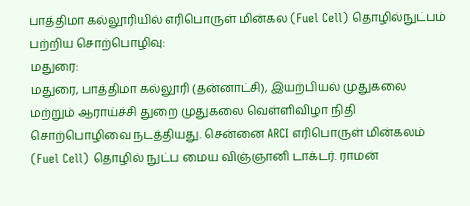பாத்திமா கல்லூரியில் எரிபொருள் மின்கல (Fuel Cell) தொழில்நுட்பம் பற்றிய சொற்பொழிவு:
மதுரை:
மதுரை, பாத்திமா கல்லூரி (தன்னாட்சி), இயற்பியல் முதுகலை மற்றும் ஆராய்ச்சி துறை முதுகலை வெள்ளிவிழா நிதி சொற்பொழிவை நடத்தியது. சென்னை ARCI எரிபொருள் மின்கலம் (Fuel Cell) தொழில் நுட்ப மைய விஞ்ஞானி டாக்டர். ராமன்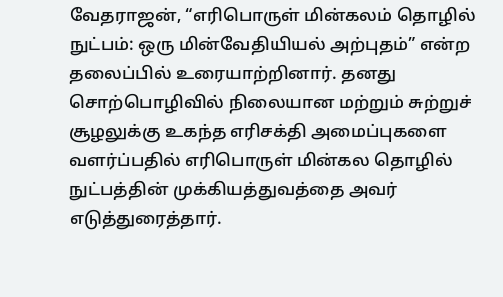வேதராஜன், “எரிபொருள் மின்கலம் தொழில் நுட்பம்: ஒரு மின்வேதியியல் அற்புதம்” என்ற தலைப்பில் உரையாற்றினார். தனது சொற்பொழிவில் நிலையான மற்றும் சுற்றுச் சூழலுக்கு உகந்த எரிசக்தி அமைப்புகளை வளர்ப்பதில் எரிபொருள் மின்கல தொழில் நுட்பத்தின் முக்கியத்துவத்தை அவர் எடுத்துரைத்தார்.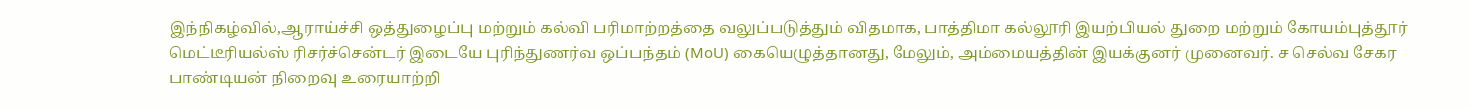இந்நிகழ்வில்,ஆராய்ச்சி ஒத்துழைப்பு மற்றும் கல்வி பரிமாற்றத்தை வலுப்படுத்தும் விதமாக, பாத்திமா கல்லூரி இயற்பியல் துறை மற்றும் கோயம்புத்தூர் மெட்டீரியல்ஸ் ரிசர்ச்சென்டர் இடையே புரிந்துணர்வ ஒப்பந்தம் (MoU) கையெழுத்தானது, மேலும், அம்மையத்தின் இயக்குனர் முனைவர். ச செல்வ சேகர பாண்டியன் நிறைவு உரையாற்றி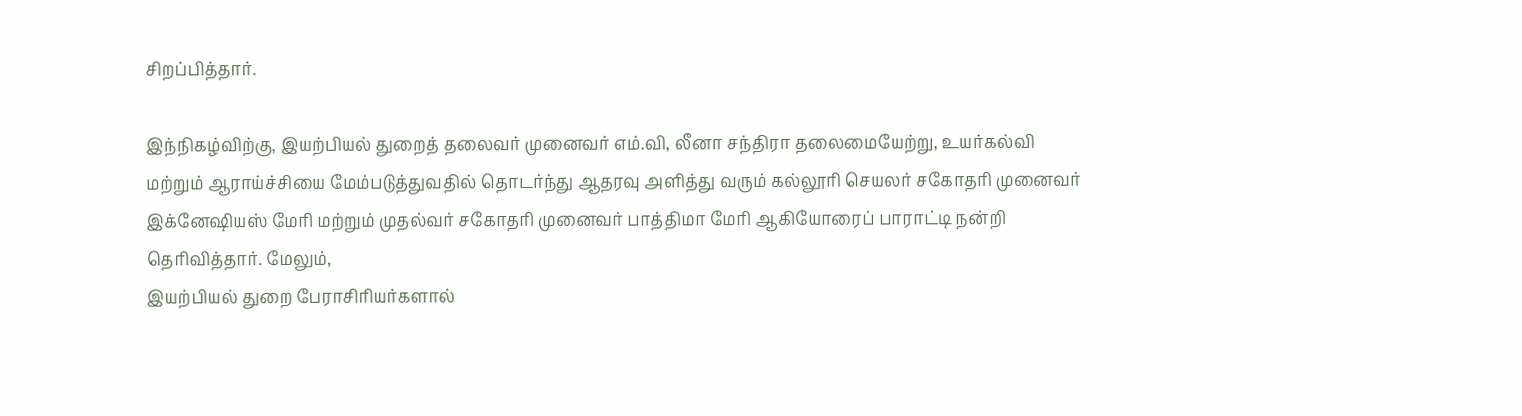சிறப்பித்தார்.

இந்நிகழ்விற்கு, இயற்பியல் துறைத் தலைவர் முனைவர் எம்.வி, லீனா சந்திரா தலைமையேற்று, உயர்கல்வி மற்றும் ஆராய்ச்சியை மேம்படுத்துவதில் தொடர்ந்து ஆதரவு அளித்து வரும் கல்லூரி செயலர் சகோதரி முனைவர் இக்னேஷியஸ் மேரி மற்றும் முதல்வர் சகோதரி முனைவர் பாத்திமா மேரி ஆகியோரைப் பாராட்டி நன்றி தெரிவித்தார். மேலும்,
இயற்பியல் துறை பேராசிரியர்களால்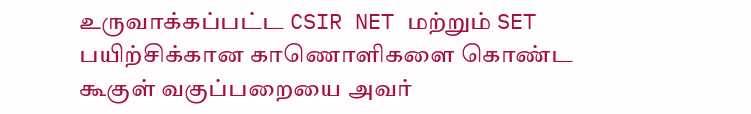உருவாக்கப்பட்ட CSIR NET மற்றும் SET பயிற்சிக்கான காணொளிகளை கொண்ட கூகுள் வகுப்பறையை அவர்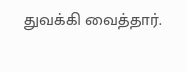துவக்கி வைத்தார்.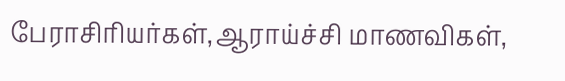பேராசிரியர்கள்,ஆராய்ச்சி மாணவிகள்,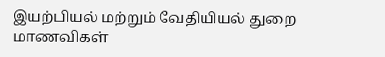இயற்பியல் மற்றும் வேதியியல் துறை மாணவிகள்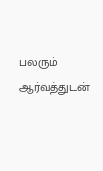பலரும் ஆர்வத்துடன்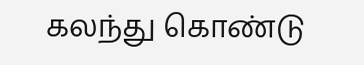கலந்து கொண்டு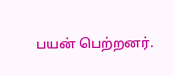பயன் பெற்றனர்.